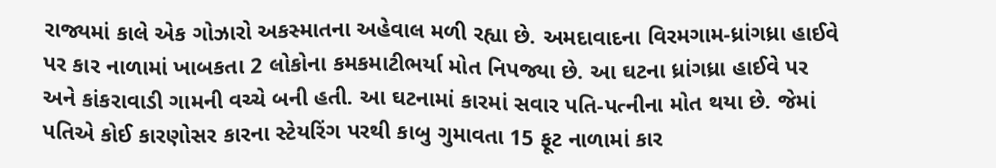રાજ્યમાં કાલે એક ગોઝારો અકસ્માતના અહેવાલ મળી રહ્યા છે. અમદાવાદના વિરમગામ-ધ્રાંગધ્રા હાઈવે પર કાર નાળામાં ખાબકતા 2 લોકોના કમકમાટીભર્યા મોત નિપજ્યા છે. આ ઘટના ધ્રાંગધ્રા હાઈવે પર અને કાંકરાવાડી ગામની વચ્ચે બની હતી. આ ઘટનામાં કારમાં સવાર પતિ-પત્નીના મોત થયા છે. જેમાં પતિએ કોઈ કારણોસર કારના સ્ટેયરિંગ પરથી કાબુ ગુમાવતા 15 ફૂટ નાળામાં કાર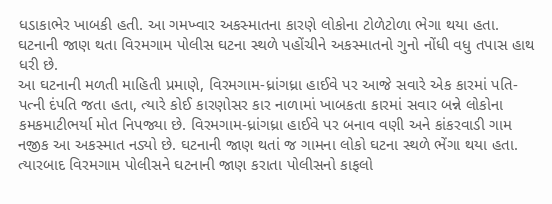ધડાકાભેર ખાબકી હતી. આ ગમખ્વાર અકસ્માતના કારણે લોકોના ટોળેટોળા ભેગા થયા હતા. ઘટનાની જાણ થતા વિરમગામ પોલીસ ઘટના સ્થળે પહોંચીને અકસ્માતનો ગુનો નોંધી વધુ તપાસ હાથ ધરી છે.
આ ઘટનાની મળતી માહિતી પ્રમાણે, વિરમગામ-ધ્રાંગધ્રા હાઈવે પર આજે સવારે એક કારમાં પતિ-પત્ની દંપતિ જતા હતા, ત્યારે કોઈ કારણોસર કાર નાળામાં ખાબકતા કારમાં સવાર બન્ને લોકોના કમકમાટીભર્યા મોત નિપજ્યા છે. વિરમગામ-ધ્રાંગધ્રા હાઈવે પર બનાવ વણી અને કાંકરવાડી ગામ નજીક આ અકસ્માત નડ્યો છે. ઘટનાની જાણ થતાં જ ગામના લોકો ઘટના સ્થળે ભેંગા થયા હતા. ત્યારબાદ વિરમગામ પોલીસને ઘટનાની જાણ કરાતા પોલીસનો કાફલો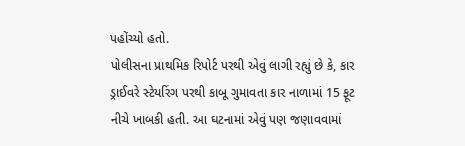પહોંચ્યો હતો.
પોલીસના પ્રાથમિક રિપોર્ટ પરથી એવું લાગી રહ્યું છે કે, કાર ડ્રાઈવરે સ્ટેયરિંગ પરથી કાબૂ ગુમાવતા કાર નાળામાં 15 ફૂટ નીચે ખાબકી હતી. આ ઘટનામાં એવું પણ જણાવવામાં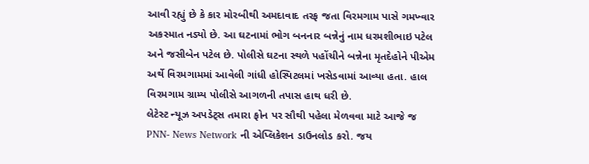આવી રહ્યું છે કે કાર મોરબીથી અમદાવાદ તરફ જતા વિરમગામ પાસે ગમખ્વાર અકસ્માત નડ્યો છે. આ ઘટનામાં ભોગ બનનાર બન્નેનું નામ ધરમશીભાઇ પટેલ અને જસીબેન પટેલ છે. પોલીસે ઘટના સ્થળે પહોંચીને બન્નેના મૃતદેહોને પીએમ અર્થે વિરમગામમાં આવેલી ગાંધી હોસ્પિટલમાં ખસેડવામાં આવ્યા હતા. હાલ વિરમગામ ગ્રામ્ય પોલીસે આગળની તપાસ હાથ ધરી છે.
લેટેસ્ટ ન્યૂઝ અપડેટ્સ તમારા ફોન પર સૌથી પહેલા મેળવવા માટે આજે જ PNN- News Network ની એપ્લિકેશન ડાઉનલોડ કરો. જય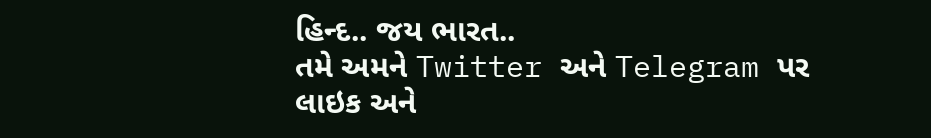હિન્દ.. જય ભારત..
તમે અમને Twitter અને Telegram પર લાઇક અને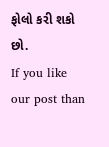ફોલો કરી શકો છો.
If you like our post than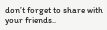don’t forget to share with your friends..